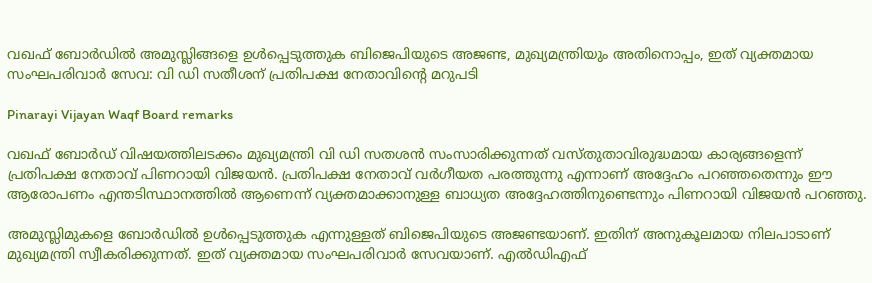വഖഫ് ബോർഡിൽ അമുസ്ലിങ്ങളെ ഉൾപ്പെടുത്തുക ബിജെപിയുടെ അജണ്ട, മുഖ്യമന്ത്രിയും അതിനൊപ്പം, ഇത് വ്യക്തമായ സംഘപരിവാർ സേവ: വി ഡി സതീശന് പ്രതിപക്ഷ നേതാവിന്റെ മറുപടി

Pinarayi Vijayan Waqf Board remarks

വഖഫ് ബോർഡ് വിഷയത്തിലടക്കം മുഖ്യമന്ത്രി വി ഡി സതശൻ സംസാരിക്കുന്നത് വസ്തുതാവിരുദ്ധമായ കാര്യങ്ങളെന്ന് പ്രതിപക്ഷ നേതാവ് പിണറായി വിജയൻ. പ്രതിപക്ഷ നേതാവ് വർഗീയത പരത്തുന്നു എന്നാണ് അദ്ദേഹം പറഞ്ഞതെന്നും ഈ ആരോപണം എന്തടിസ്ഥാനത്തിൽ ആണെന്ന് വ്യക്തമാക്കാനുള്ള ബാധ്യത അദ്ദേഹത്തിനുണ്ടെന്നും പിണറായി വിജയൻ പറഞ്ഞു.

അമുസ്ലിമുകളെ ബോർഡിൽ ഉൾപ്പെടുത്തുക എന്നുള്ളത് ബിജെപിയുടെ അജണ്ടയാണ്. ഇതിന് അനുകൂലമായ നിലപാടാണ് മുഖ്യമന്ത്രി സ്വീകരിക്കുന്നത്. ഇത് വ്യക്തമായ സംഘപരിവാർ സേവയാണ്. എൽഡിഎഫ്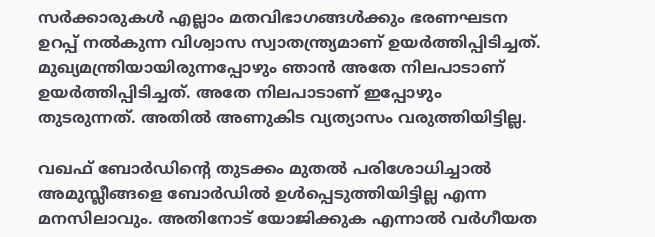സർക്കാരുകൾ എല്ലാം മതവിഭാഗങ്ങൾക്കും ഭരണഘടന ഉറപ്പ് നൽകുന്ന വിശ്വാസ സ്വാതന്ത്ര്യമാണ് ഉയർത്തിപ്പിടിച്ചത്. മുഖ്യമന്ത്രിയായിരുന്നപ്പോഴും ഞാൻ അതേ നിലപാടാണ് ഉയർത്തിപ്പിടിച്ചത്. അതേ നിലപാടാണ് ഇപ്പോഴും തുടരുന്നത്. അതിൽ അണുകിട വ്യത്യാസം വരുത്തിയിട്ടില്ല.

വഖഫ് ബോർഡിന്റെ തുടക്കം മുതൽ പരിശോധിച്ചാൽ അമുസ്ലീങ്ങളെ ബോർഡിൽ ഉൾപ്പെടുത്തിയിട്ടില്ല എന്ന മനസിലാവും. അതിനോട് യോജിക്കുക എന്നാൽ വർഗീയത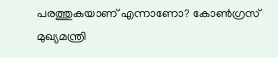പരത്തുകയാണ് എന്നാണോ? കോൺഗ്രസ് മുഖ്യമന്ത്രി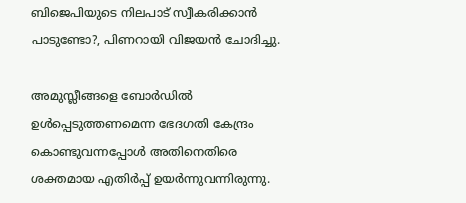ബിജെപിയുടെ നിലപാട് സ്വീകരിക്കാൻ പാടുണ്ടോ?, പിണറായി വിജയൻ ചോദിച്ചു.

അമുസ്ലീങ്ങളെ ബോർഡിൽ ഉൾപ്പെടുത്തണമെന്ന ഭേദഗതി കേന്ദ്രം കൊണ്ടുവന്നപ്പോൾ അതിനെതിരെ ശക്തമായ എതിർപ്പ് ഉയർന്നുവന്നിരുന്നു.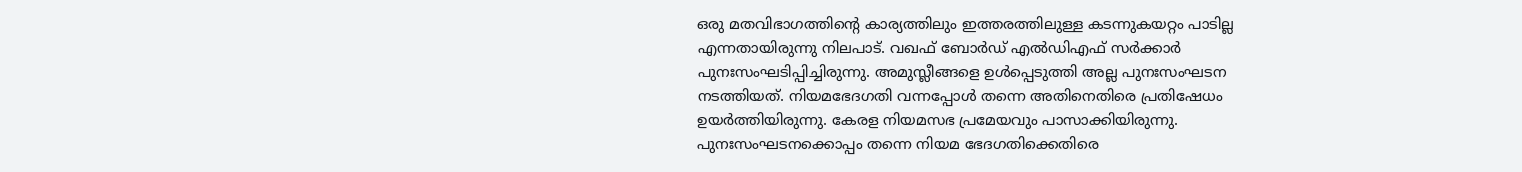ഒരു മതവിഭാഗത്തിന്റെ കാര്യത്തിലും ഇത്തരത്തിലുള്ള കടന്നുകയറ്റം പാടില്ല എന്നതായിരുന്നു നിലപാട്. വഖഫ് ബോർഡ് എൽഡിഎഫ് സർക്കാർ പുനഃസംഘടിപ്പിച്ചിരുന്നു. അമുസ്ലീങ്ങളെ ഉൾപ്പെടുത്തി അല്ല പുനഃസംഘടന നടത്തിയത്. നിയമഭേദഗതി വന്നപ്പോൾ തന്നെ അതിനെതിരെ പ്രതിഷേധം ഉയർത്തിയിരുന്നു. കേരള നിയമസഭ പ്രമേയവും പാസാക്കിയിരുന്നു. പുനഃസംഘടനക്കൊപ്പം തന്നെ നിയമ ഭേദഗതിക്കെതിരെ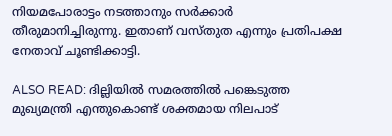നിയമപോരാട്ടം നടത്താനും സർക്കാർ തീരുമാനിച്ചിരുന്നു. ഇതാണ് വസ്തുത എന്നും പ്രതിപക്ഷ നേതാവ് ചൂണ്ടിക്കാട്ടി.

ALSO READ: ദില്ലിയിൽ സമരത്തിൽ പങ്കെടുത്ത മുഖ്യമന്ത്രി എന്തുകൊണ്ട് ശക്തമായ നിലപാട്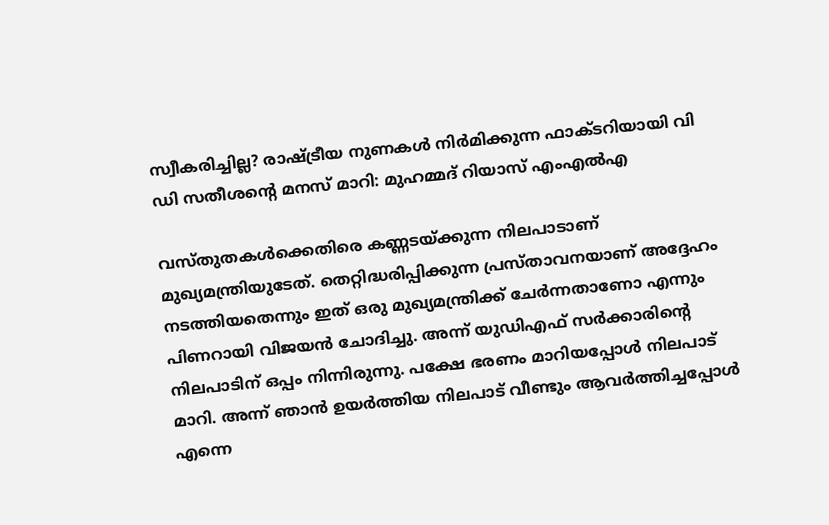സ്വീകരിച്ചില്ല? രാഷ്ട്രീയ നുണകൾ നിർമിക്കുന്ന ഫാക്ടറിയായി വി ഡി സതീശന്റെ മനസ് മാറി: മുഹമ്മദ് റിയാസ് എംഎൽഎ

വസ്തുതകൾക്കെതിരെ കണ്ണടയ്ക്കുന്ന നിലപാടാണ് മുഖ്യമന്ത്രിയുടേത്. തെറ്റിദ്ധരിപ്പിക്കുന്ന പ്രസ്താവനയാണ് അദ്ദേഹം നടത്തിയതെന്നും ഇത് ഒരു മുഖ്യമന്ത്രിക്ക് ചേർന്നതാണോ എന്നും പിണറായി വിജയൻ ചോദിച്ചു. അന്ന് യുഡിഎഫ് സർക്കാരിന്റെ നിലപാടിന് ഒപ്പം നിന്നിരുന്നു. പക്ഷേ ഭരണം മാറിയപ്പോൾ നിലപാട് മാറി. അന്ന് ഞാൻ ഉയർത്തിയ നിലപാട് വീണ്ടും ആവർത്തിച്ചപ്പോൾ എന്നെ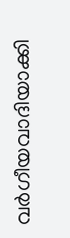വർഗീയവാദിയാക്കി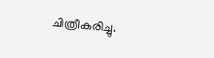ചിത്രീകരിച്ചു.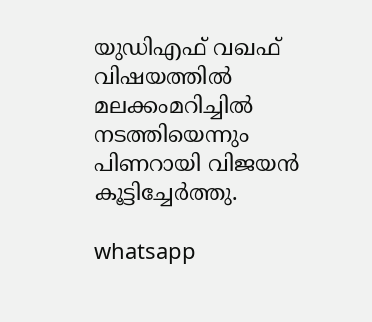യുഡിഎഫ് വഖഫ് വിഷയത്തിൽ മലക്കംമറിച്ചിൽ നടത്തിയെന്നും പിണറായി വിജയൻ കൂട്ടിച്ചേർത്തു.

whatsapp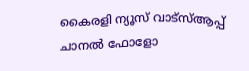കൈരളി ന്യൂസ് വാട്‌സ്ആപ്പ് ചാനല്‍ ഫോളോ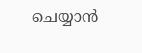ചെയ്യാന്‍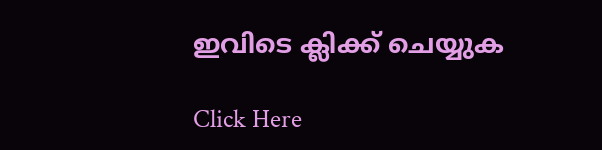ഇവിടെ ക്ലിക്ക് ചെയ്യുക

Click Here